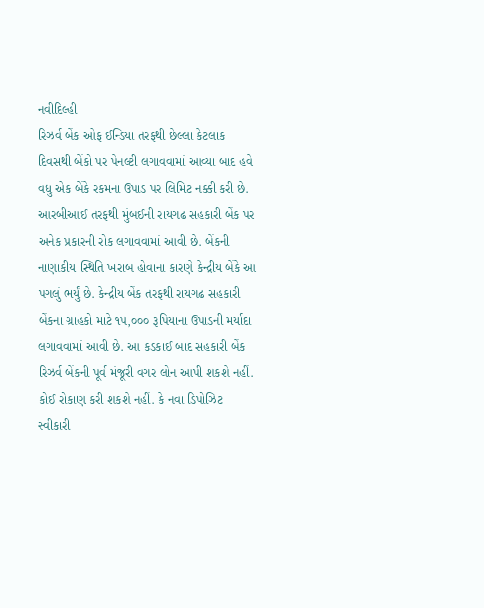નવીદિલ્હી
રિઝર્વ બેંક ઓફ ઈન્ડિયા તરફથી છેલ્લા કેટલાક દિવસથી બેંકો પર પેનલ્ટી લગાવવામાં આવ્યા બાદ હવે વધુ એક બેંકે રકમના ઉપાડ પર લિમિટ નક્કી કરી છે. આરબીઆઈ તરફથી મુંબઈની રાયગઢ સહકારી બેંક પર અનેક પ્રકારની રોક લગાવવામાં આવી છે. બેંકની નાણાકીય સ્થિતિ ખરાબ હોવાના કારણે કેન્દ્રીય બેંકે આ પગલું ભર્યું છે. કેન્દ્રીય બેંક તરફથી રાયગઢ સહકારી બેંકના ગ્રાહકો માટે ૧૫,૦૦૦ રૂપિયાના ઉપાડની મર્યાદા લગાવવામાં આવી છે. આ કડકાઈ બાદ સહકારી બેંક રિઝર્વ બેંકની પૂર્વ મંજૂરી વગર લોન આપી શકશે નહીં. કોઈ રોકાણ કરી શકશે નહીં. કે નવા ડિપોઝિટ સ્વીકારી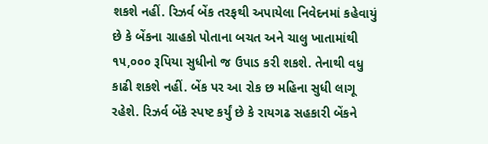શકશે નહીં. રિઝર્વ બેંક તરફથી અપાયેલા નિવેદનમાં કહેવાયું છે કે બેંકના ગ્રાહકો પોતાના બચત અને ચાલુ ખાતામાંથી ૧૫,૦૦૦ રૂપિયા સુધીનો જ ઉપાડ કરી શકશે. તેનાથી વધુ કાઢી શકશે નહીં. બેંક પર આ રોક છ મહિના સુધી લાગૂ રહેશે. રિઝર્વ બેંકે સ્પષ્ટ કર્યું છે કે રાયગઢ સહકારી બેંકને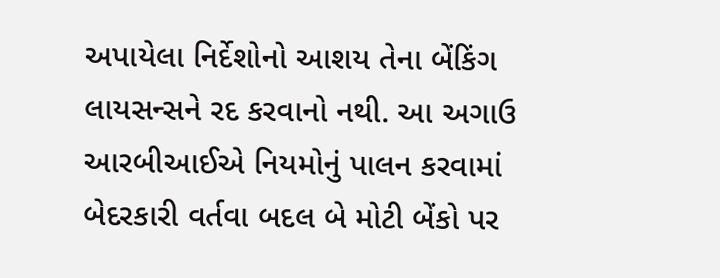અપાયેલા નિર્દેશોનો આશય તેના બેંકિંગ લાયસન્સને રદ કરવાનો નથી. આ અગાઉ આરબીઆઈએ નિયમોનું પાલન કરવામાં બેદરકારી વર્તવા બદલ બે મોટી બેંકો પર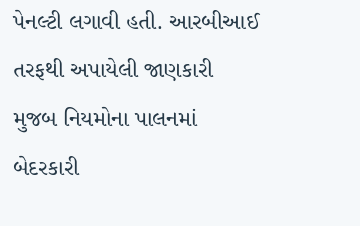પેનલ્ટી લગાવી હતી. આરબીઆઈ તરફથી અપાયેલી જાણકારી મુજબ નિયમોના પાલનમાં બેદરકારી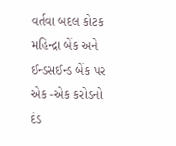વર્તવા બદલ કોટક મહિન્દ્રા બેંક અને ઈન્ડસઈન્ડ બેંક પર એક -એક કરોડનો દંડ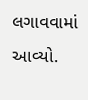લગાવવામાં આવ્યો.